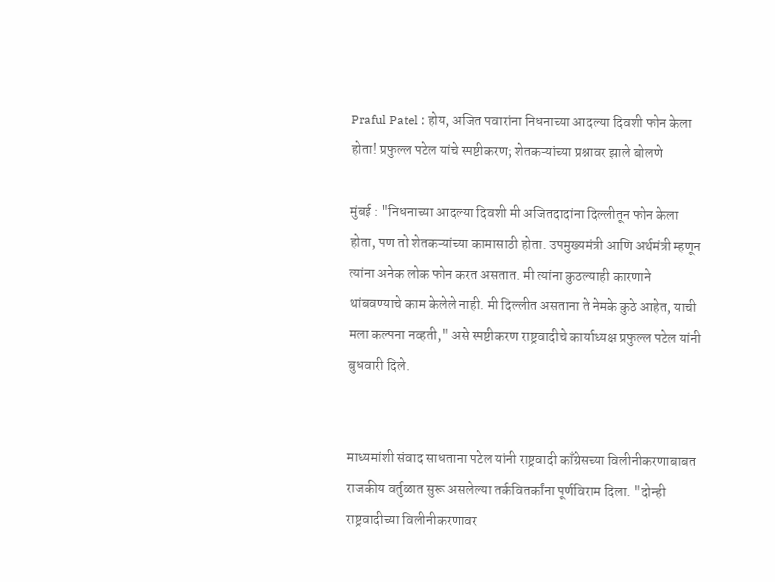Praful Patel : होय, अजित पवारांना निधनाच्या आदल्या दिवशी फोन केला होता! प्रफुल्ल पटेल यांचे स्पष्टीकरण; शेतकऱ्यांच्या प्रश्नावर झाले बोलणे

मुंबई : "निधनाच्या आदल्या दिवशी मी अजितदादांना दिल्लीतून फोन केला होता, पण तो शेतकऱ्यांच्या कामासाठी होता. उपमुख्यमंत्री आणि अर्थमंत्री म्हणून त्यांना अनेक लोक फोन करत असतात. मी त्यांना कुठल्याही कारणाने थांबवण्याचे काम केलेले नाही. मी दिल्लीत असताना ते नेमके कुठे आहेत, याची मला कल्पना नव्हती," असे स्पष्टीकरण राष्ट्रवादीचे कार्याध्यक्ष प्रफुल्ल पटेल यांनी बुधवारी दिले.


माध्यमांशी संवाद साधताना पटेल यांनी राष्ट्रवादी काँग्रेसच्या विलीनीकरणाबाबत राजकीय वर्तुळात सुरू असलेल्या तर्कवितर्कांना पूर्णविराम दिला. "दोन्ही राष्ट्रवादीच्या विलीनीकरणावर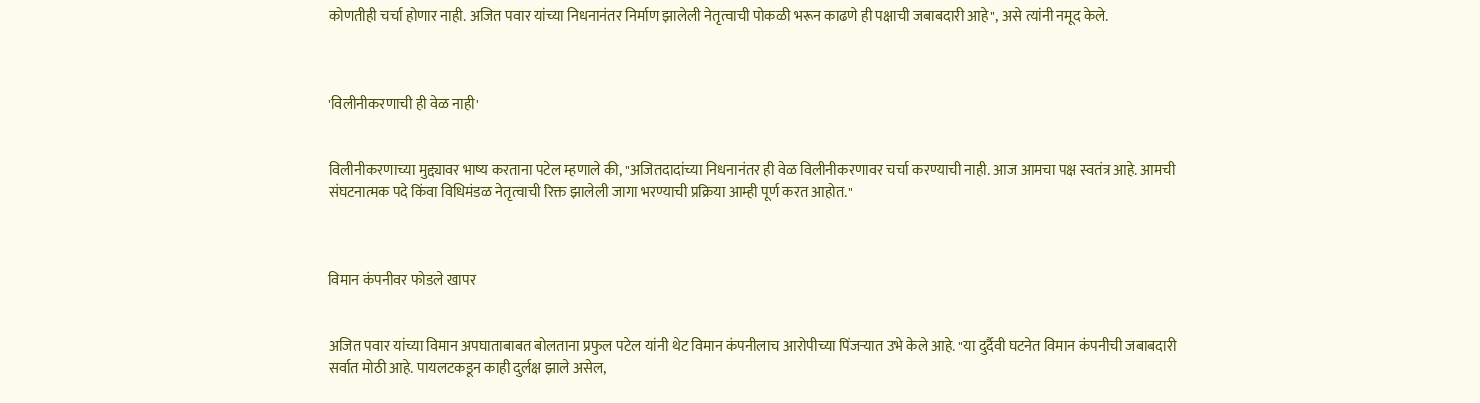कोणतीही चर्चा होणार नाही. अजित पवार यांच्या निधनानंतर निर्माण झालेली नेतृत्वाची पोकळी भरून काढणे ही पक्षाची जबाबदारी आहे", असे त्यांनी नमूद केले.



'विलीनीकरणाची ही वेळ नाही'


विलीनीकरणाच्या मुद्द्यावर भाष्य करताना पटेल म्हणाले की, "अजितदादांच्या निधनानंतर ही वेळ विलीनीकरणावर चर्चा करण्याची नाही. आज आमचा पक्ष स्वतंत्र आहे. आमची संघटनात्मक पदे किंवा विधिमंडळ नेतृत्वाची रिक्त झालेली जागा भरण्याची प्रक्रिया आम्ही पूर्ण करत आहोत."



विमान कंपनीवर फोडले खापर


अजित पवार यांच्या विमान अपघाताबाबत बोलताना प्रफुल पटेल यांनी थेट विमान कंपनीलाच आरोपीच्या पिंजऱ्यात उभे केले आहे. "या दुर्दैवी घटनेत विमान कंपनीची जबाबदारी सर्वात मोठी आहे. पायलटकडून काही दुर्लक्ष झाले असेल,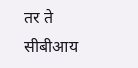तर ते सीबीआय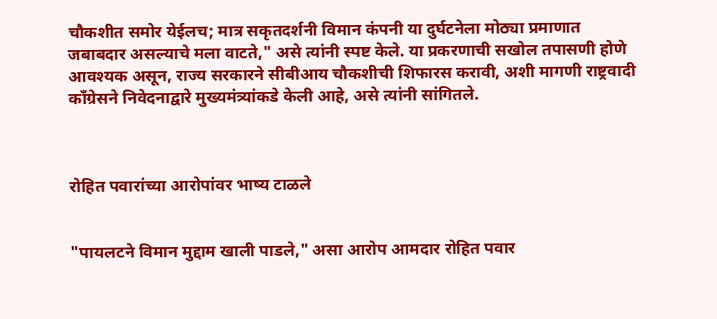चौकशीत समोर येईलच; मात्र सकृतदर्शनी विमान कंपनी या दुर्घटनेला मोठ्या प्रमाणात जबाबदार असल्याचे मला वाटते," असे त्यांनी स्पष्ट केले. या प्रकरणाची सखोल तपासणी होणे आवश्यक असून, राज्य सरकारने सीबीआय चौकशीची शिफारस करावी, अशी मागणी राष्ट्रवादी काँग्रेसने निवेदनाद्वारे मुख्यमंत्र्यांकडे केली आहे, असे त्यांनी सांगितले.



रोहित पवारांच्या आरोपांवर भाष्य टाळले


"पायलटने विमान मुद्दाम खाली पाडले," असा आरोप आमदार रोहित पवार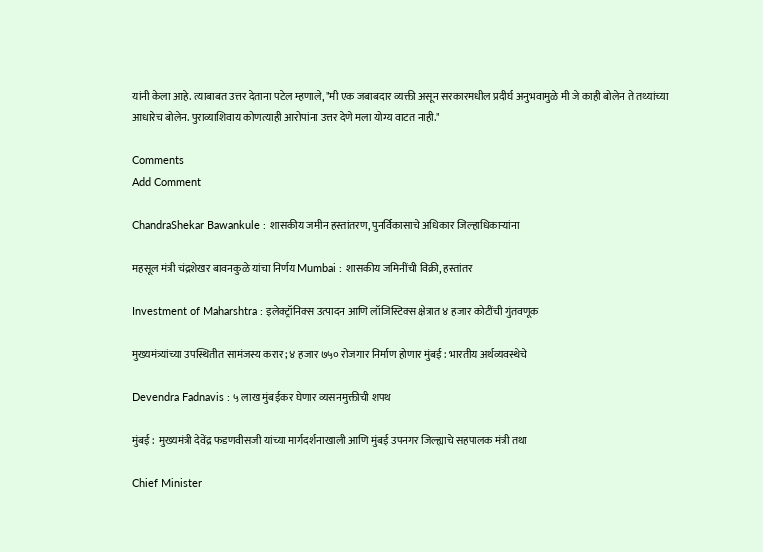यांनी केला आहे. त्याबाबत उत्तर देताना पटेल म्हणाले, "मी एक जबाबदार व्यक्ती असून सरकारमधील प्रदीर्घ अनुभवामुळे मी जे काही बोलेन ते तथ्यांच्या आधारेच बोलेन. पुराव्याशिवाय कोणत्याही आरोपांना उत्तर देणे मला योग्य वाटत नाही."

Comments
Add Comment

ChandraShekar Bawankule : शासकीय जमीन हस्तांतरण, पुनर्विकासाचे अधिकार जिल्हाधिकाऱ्यांना

महसूल मंत्री चंद्रशेखर बावनकुळे यांचा निर्णय Mumbai : शासकीय जमिनींची विक्री, हस्तांतर

Investment of Maharshtra : इलेक्ट्रॉनिक्स उत्पादन आणि लॉजिस्टिक्स क्षेत्रात ४ हजार कोटींची गुंतवणूक

मुख्यमंत्र्यांच्या उपस्थितीत सामंजस्य करार; ४ हजार ७५० रोजगार निर्माण होणार मुंबई : भारतीय अर्थव्यवस्थेचे

Devendra Fadnavis : ५ लाख मुंबईकर घेणार व्यसनमुक्तीची शपथ

मुंबई :  मुख्यमंत्री देवेंद्र फडणवीसजी यांच्या मार्गदर्शनाखाली आणि मुंबई उपनगर जिल्ह्याचे सहपालक मंत्री तथा

Chief Minister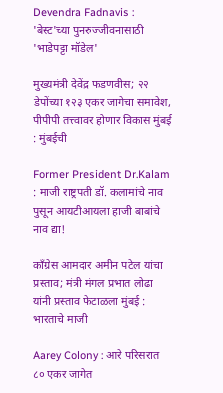Devendra Fadnavis : 'बेस्ट'च्या पुनरुज्जीवनासाठी 'भाडेपट्टा मॉडेल'

मुख्यमंत्री देवेंद्र फडणवीस; २२ डेपोंच्या १२३ एकर जागेचा समावेश, पीपीपी तत्त्वावर होणार विकास मुंबई : मुंबईची

Former President Dr.Kalam : माजी राष्ट्रपती डॉ. कलामांचे नाव पुसून आयटीआयला हाजी बाबांचे नाव द्या!

काँग्रेस आमदार अमीन पटेल यांचा प्रस्ताव; मंत्री मंगल प्रभात लोढा यांनी प्रस्ताव फेटाळला मुंबई : भारताचे माजी

Aarey Colony : आरे परिसरात ८० एकर जागेत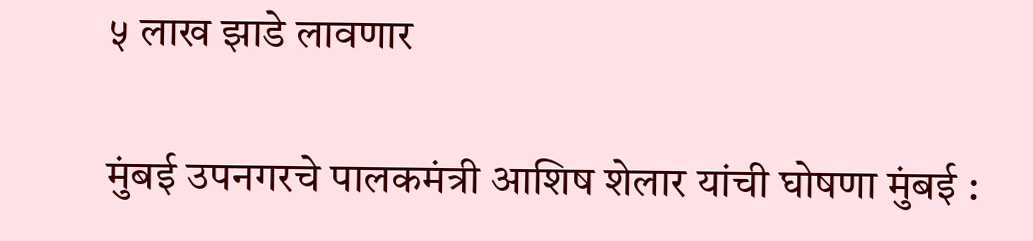५ लाख झाडे लावणार

मुंबई उपनगरचे पालकमंत्री आशिष शेलार यांची घोषणा मुंबई :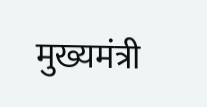मुख्यमंत्री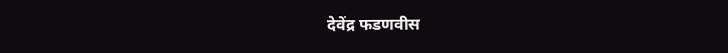देवेंद्र फडणवीस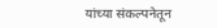यांच्या संकल्पनेतून